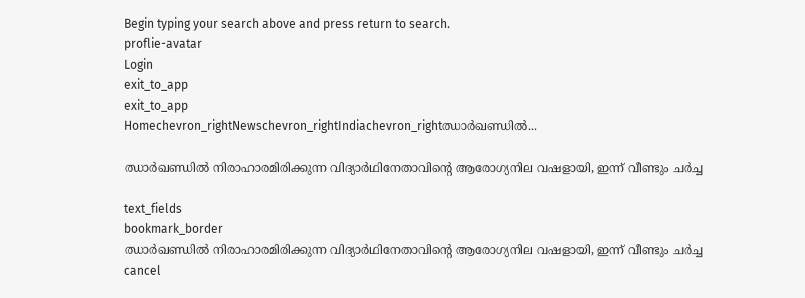Begin typing your search above and press return to search.
proflie-avatar
Login
exit_to_app
exit_to_app
Homechevron_rightNewschevron_rightIndiachevron_rightഝാർഖണ്ഡിൽ...

ഝാർഖണ്ഡിൽ നിരാഹാരമിരിക്കുന്ന വിദ്യാർഥിനേതാവിന്റെ ആരോഗ്യനില വഷളായി, ഇന്ന് വീണ്ടും ചർച്ച

text_fields
bookmark_border
ഝാർഖണ്ഡിൽ നിരാഹാരമിരിക്കുന്ന വിദ്യാർഥിനേതാവിന്റെ ആരോഗ്യനില വഷളായി, ഇന്ന് വീണ്ടും ചർച്ച
cancel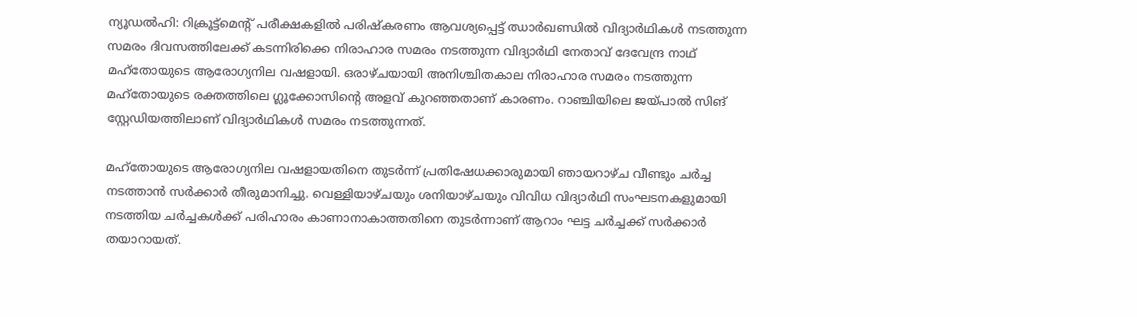ന്യൂഡൽഹി: റിക്രൂട്ട്‌മെന്റ് പരീക്ഷകളിൽ പരിഷ്‌കരണം ആവശ്യപ്പെട്ട് ഝാർഖണ്ഡിൽ വിദ്യാർഥികൾ നടത്തുന്ന സമരം ദിവസത്തിലേക്ക് കടന്നിരിക്കെ നിരാഹാര സമരം നടത്തുന്ന വിദ്യാർഥി നേതാവ് ദേവേന്ദ്ര നാഥ് മഹ്തോയുടെ ആരോഗ്യനില വഷളായി. ഒരാഴ്ചയായി അനിശ്ചിതകാല നിരാഹാര സമരം നടത്തുന്ന മഹ്തോയുടെ രക്തത്തിലെ ഗ്ലൂക്കോസിന്‍റെ അളവ് കുറഞ്ഞതാണ് കാരണം. റാഞ്ചിയിലെ ജയ്‌പാൽ സിങ് സ്റ്റേഡിയത്തിലാണ് വിദ്യാർഥികൾ സമരം നടത്തുന്നത്.

മഹ്തോയുടെ ആരോഗ്യനില വഷളായതിനെ തുടർന്ന് പ്രതിഷേധക്കാരുമായി ഞായറാഴ്ച വീണ്ടും ചർച്ച നടത്താൻ സർക്കാർ തീരുമാനിച്ചു. വെള്ളിയാഴ്ചയും ശനിയാഴ്ചയും വിവിധ വിദ്യാർഥി സംഘടനകളുമായി നടത്തിയ ചർച്ചകൾക്ക് പരിഹാരം കാണാനാകാത്തതിനെ തുടർന്നാണ് ആറാം ഘട്ട ചർച്ചക്ക് സർക്കാർ തയാറായത്.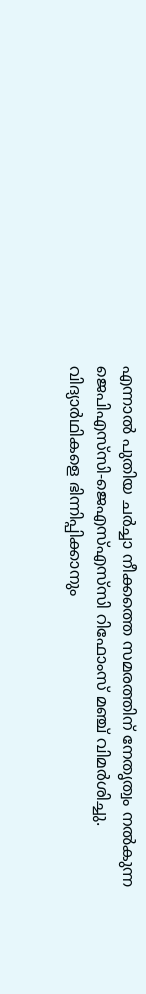എന്നാൽ പുതിയ ചർച്ചാ നീക്കത്തെ സമരത്തിന് നേതൃത്വം നൽകുന്ന ജെപിഎസ്‌സി-ജെഎസ്‌എസ്‌സി റിഫോംസ് മഞ്ച് വിമർശിച്ചു. വിദ്യാർഥികളെ ഭിന്നിപ്പിക്കാനും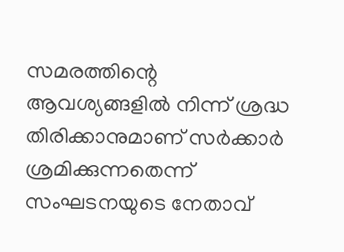സമരത്തിന്റെ ആവശ്യങ്ങളിൽ നിന്ന് ശ്രദ്ധ തിരിക്കാനുമാണ് സർക്കാർ ശ്രമിക്കുന്നതെന്ന് സംഘടനയുടെ നേതാവ്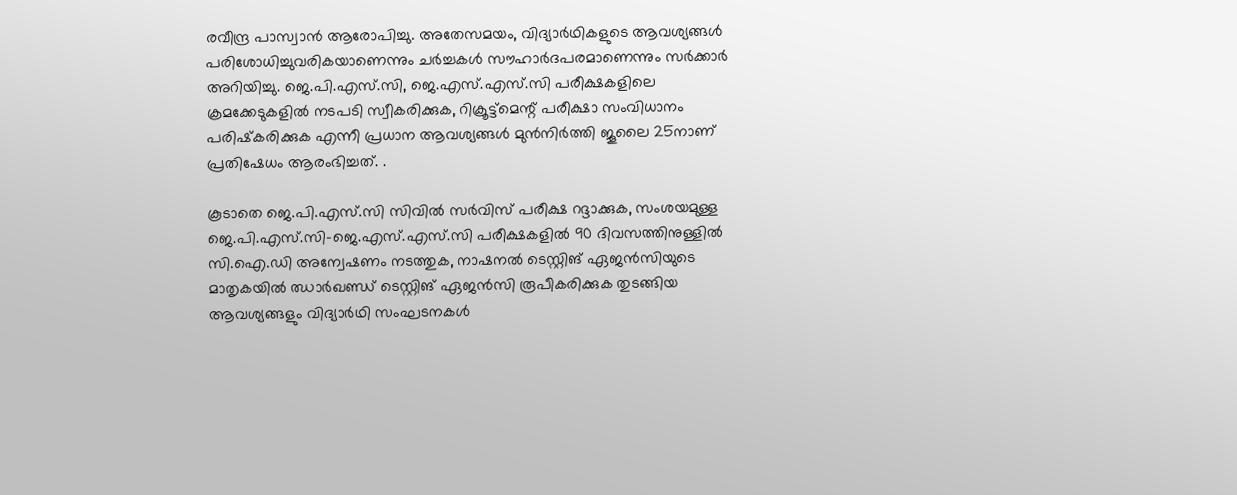രവീന്ദ്ര പാസ്വാൻ ആരോപിച്ചു. അതേസമയം, വിദ്യാർഥികളുടെ ആവശ്യങ്ങൾ പരിശോധിച്ചുവരികയാണെന്നും ചർച്ചകൾ സൗഹാർദപരമാണെന്നും സർക്കാർ അറിയിച്ചു. ജെ.പി.എസ്‌.സി, ജെ.എസ്‌.എസ്‌.സി പരീക്ഷകളിലെ ക്രമക്കേടുകളിൽ നടപടി സ്വീകരിക്കുക, റിക്രൂട്ട്‌മെന്റ് പരീക്ഷാ സംവിധാനം പരിഷ്‌കരിക്കുക എന്നീ പ്രധാന ആവശ്യങ്ങൾ മുൻനിർത്തി ജൂലൈ 25നാണ് പ്രതിഷേധം ആരംഭിച്ചത്. .

കൂടാതെ ജെ.പി.എസ്‌.സി സിവിൽ സർവിസ് പരീക്ഷ റദ്ദാക്കുക, സംശയമുള്ള ജെ.പി.എസ്‌.സി-ജെ.എസ്‌.എസ്‌.സി പരീക്ഷകളിൽ 90 ദിവസത്തിനുള്ളിൽ സി.ഐ.ഡി അന്വേഷണം നടത്തുക, നാഷനൽ ടെസ്റ്റിങ് ഏജൻസിയുടെ മാതൃകയിൽ ഝാർഖണ്ഡ് ടെസ്റ്റിങ് ഏജൻസി രൂപീകരിക്കുക തുടങ്ങിയ ആവശ്യങ്ങളും വിദ്യാർഥി സംഘടനകൾ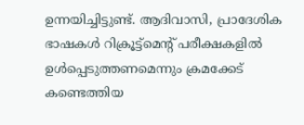ഉന്നയിച്ചിട്ടുണ്ട്. ആദിവാസി, പ്രാദേശിക ഭാഷകൾ റിക്രൂട്ട്‌മെന്റ് പരീക്ഷകളിൽ ഉൾപ്പെടുത്തണമെന്നും ക്രമക്കേട് കണ്ടെത്തിയ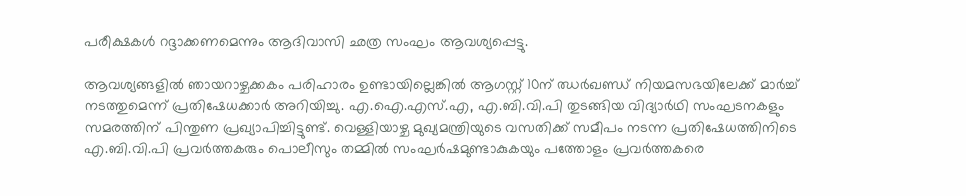പരീക്ഷകൾ റദ്ദാക്കണമെന്നും ആദിവാസി ഛത്ര സംഘം ആവശ്യപ്പെട്ടു.

ആവശ്യങ്ങളിൽ ഞായറാഴ്ചക്കകം പരിഹാരം ഉണ്ടായില്ലെങ്കിൽ ആഗസ്റ്റ് 10ന് ഝർഖണ്ഡ് നിയമസഭയിലേക്ക് മാർച്ച് നടത്തുമെന്ന് പ്രതിഷേധക്കാർ അറിയിച്ചു. എ.ഐ.എസ്‌.എ, എ.ബി.വി.പി തുടങ്ങിയ വിദ്യാർഥി സംഘടനകളും സമരത്തിന് പിന്തുണ പ്രഖ്യാപിച്ചിട്ടുണ്ട്. വെള്ളിയാഴ്ച മുഖ്യമന്ത്രിയുടെ വസതിക്ക് സമീപം നടന്ന പ്രതിഷേധത്തിനിടെ എ.ബി.വി.പി പ്രവർത്തകരും പൊലീസും തമ്മിൽ സംഘർഷമുണ്ടാകുകയും പത്തോളം പ്രവർത്തകരെ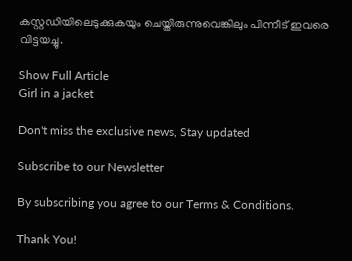കസ്റ്റഡിയിലെടുക്കുകയും ചെയ്തിരുന്നുവെങ്കിലും പിന്നീട് ഇവരെ വിട്ടയച്ചു.

Show Full Article
Girl in a jacket

Don't miss the exclusive news, Stay updated

Subscribe to our Newsletter

By subscribing you agree to our Terms & Conditions.

Thank You!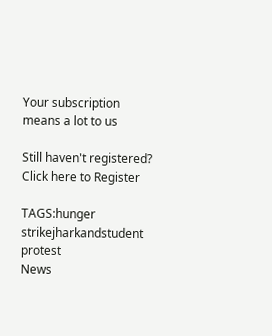Your subscription means a lot to us

Still haven't registered? Click here to Register

TAGS:hunger strikejharkandstudent protest
News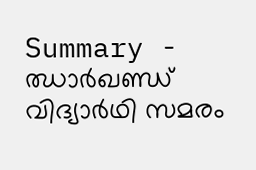Summary - ഝാർഖണ്ഡ് വിദ്യാർഥി സമരം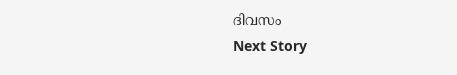ദിവസം
Next Story